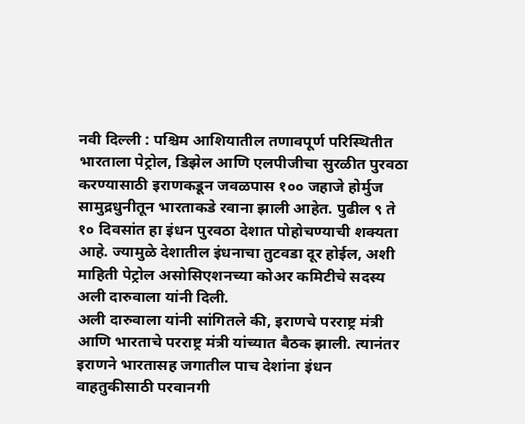नवी दिल्ली : पश्चिम आशियातील तणावपूर्ण परिस्थितीत भारताला पेट्रोल, डिझेल आणि एलपीजीचा सुरळीत पुरवठा करण्यासाठी इराणकडून जवळपास १०० जहाजे होर्मुज सामुद्रधुनीतून भारताकडे रवाना झाली आहेत. पुढील ९ ते १० दिवसांत हा इंधन पुरवठा देशात पोहोचण्याची शक्यता आहे. ज्यामुळे देशातील इंधनाचा तुटवडा दूर होईल, अशी माहिती पेट्रोल असोसिएशनच्या कोअर कमिटीचे सदस्य अली दारुवाला यांनी दिली.
अली दारुवाला यांनी सांगितले की, इराणचे परराष्ट्र मंत्री आणि भारताचे परराष्ट्र मंत्री यांच्यात बैठक झाली. त्यानंतर इराणने भारतासह जगातील पाच देशांना इंधन वाहतुकीसाठी परवानगी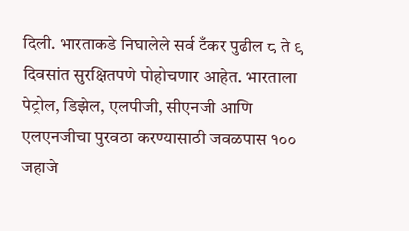दिली. भारताकडे निघालेले सर्व टँकर पुढील ८ ते ९ दिवसांत सुरक्षितपणे पोहोचणार आहेत. भारताला पेट्रोल, डिझेल, एलपीजी, सीएनजी आणि एलएनजीचा पुरवठा करण्यासाठी जवळपास १०० जहाजे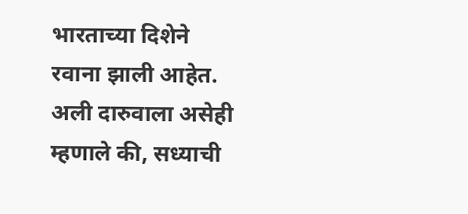भारताच्या दिशेने रवाना झाली आहेत. अली दारुवाला असेही म्हणाले की, सध्याची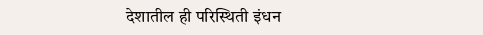देशातील ही परिस्थिती इंधन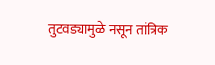तुटवड्यामुळे नसून तांत्रिक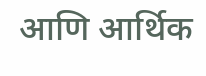आणि आर्थिक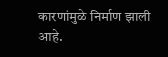कारणांमुळे निर्माण झाली आहे.